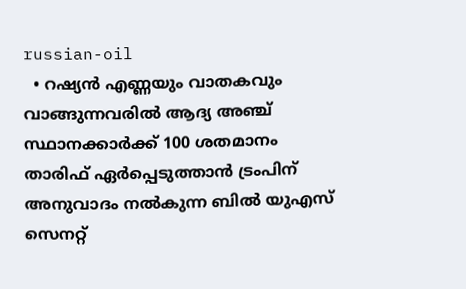russian-oil
  • റഷ്യന്‍ എണ്ണയും വാതകവും വാങ്ങുന്നവരില്‍ ആദ്യ അഞ്ച് സ്ഥാനക്കാര്‍ക്ക് 100 ശതമാനം താരിഫ് ഏര്‍പ്പെടുത്താന്‍ ട്രംപിന് അനുവാദം നല്‍കുന്ന ബില്‍ യുഎസ് സെനറ്റ്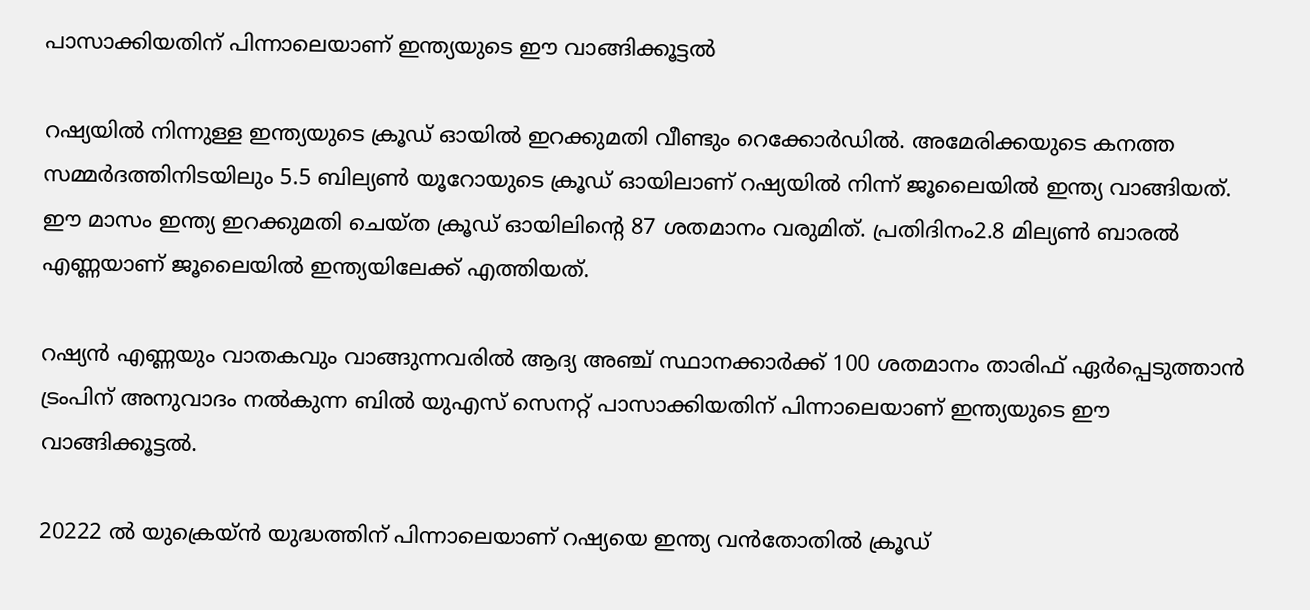പാസാക്കിയതിന് പിന്നാലെയാണ് ഇന്ത്യയുടെ ഈ വാങ്ങിക്കൂട്ടല്‍

റഷ്യയില്‍ നിന്നുള്ള ഇന്ത്യയുടെ ക്രൂഡ് ഓയില്‍ ഇറക്കുമതി വീണ്ടും റെക്കോര്‍ഡില്‍. അമേരിക്കയുടെ കനത്ത സമ്മര്‍ദത്തിനിടയിലും 5.5 ബില്യണ്‍ യൂറോയുടെ ക്രൂഡ് ഓയിലാണ് റഷ്യയില്‍ നിന്ന് ജൂലൈയില്‍ ഇന്ത്യ വാങ്ങിയത്. ഈ മാസം ഇന്ത്യ ഇറക്കുമതി ചെയ്ത ക്രൂഡ് ഓയിലിന്‍റെ 87 ശതമാനം വരുമിത്. പ്രതിദിനം2.8 മില്യണ്‍ ബാരല്‍ എണ്ണയാണ് ജൂലൈയില്‍ ഇന്ത്യയിലേക്ക് എത്തിയത്.

റഷ്യന്‍ എണ്ണയും വാതകവും വാങ്ങുന്നവരില്‍ ആദ്യ അഞ്ച് സ്ഥാനക്കാര്‍ക്ക് 100 ശതമാനം താരിഫ് ഏര്‍പ്പെടുത്താന്‍ ട്രംപിന് അനുവാദം നല്‍കുന്ന ബില്‍ യുഎസ് സെനറ്റ് പാസാക്കിയതിന് പിന്നാലെയാണ് ഇന്ത്യയുടെ ഈ വാങ്ങിക്കൂട്ടല്‍.

20222 ല്‍ യുക്രെയ്ന്‍ യുദ്ധത്തിന് പിന്നാലെയാണ് റഷ്യയെ ഇന്ത്യ വന്‍തോതില്‍ ക്രൂഡ്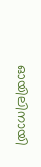ഓയിലിനായി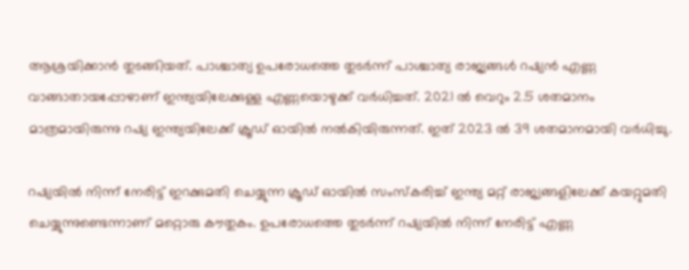ആശ്രയിക്കാന്‍ തുടങ്ങിയത്. പാശ്ചാത്യ ഉപരോധത്തെ തുടര്‍ന്ന് പാശ്ചാത്യ രാജ്യങ്ങള്‍ റഷ്യന്‍ എണ്ണ വാങ്ങാതായപ്പോഴാണ് ഇന്ത്യയിലേക്കുള്ള എണ്ണയൊഴുക്ക് വര്‍ധിച്ചത്. 2021 ല്‍ വെറും 2.5 ശതമാനം മാത്രമായിരുന്നു റഷ്യ ഇന്ത്യയിലേക്ക് ക്രൂഡ് ഓയില്‍ നല്‍കിയിരുന്നത്. ഇത് 2023 ല്‍ 39 ശതമാനമായി വര്‍ധിച്ചു.

റഷ്യയില്‍ നിന്ന് നേരിട്ട് ഇറക്കുമതി ചെയ്യുന്ന ക്രൂഡ് ഓയില്‍ സംസ്കരിച്ച് ഇന്ത്യ മറ്റ് രാജ്യങ്ങളിലേക്ക് കയറ്റുമതി ചെയ്യുന്നുണ്ടെന്നാണ് മറ്റൊരു കൗതുകം. ഉപരോധത്തെ തുടര്‍ന്ന് റഷ്യയില്‍ നിന്ന് നേരിട്ട് എണ്ണ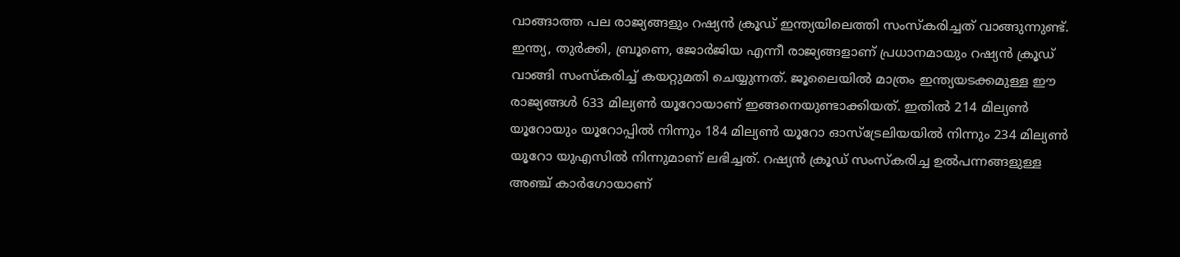വാങ്ങാത്ത പല രാജ്യങ്ങളും റഷ്യന്‍ ക്രൂഡ് ഇന്ത്യയിലെത്തി സംസ്കരിച്ചത് വാങ്ങുന്നുണ്ട്. ഇന്ത്യ, തുര്‍ക്കി, ബ്രൂണെ, ജോര്‍ജിയ എന്നീ രാജ്യങ്ങളാണ് പ്രധാനമായും റഷ്യന്‍ ക്രൂഡ് വാങ്ങി സംസ്കരിച്ച് കയറ്റുമതി ചെയ്യുന്നത്. ജൂലൈയില്‍ മാത്രം ഇന്ത്യയടക്കമുള്ള ഈ രാജ്യങ്ങള്‍ 633 മില്യണ്‍ യൂറോയാണ് ഇങ്ങനെയുണ്ടാക്കിയത്. ഇതില്‍ 214 മില്യണ്‍ യൂറോയും യൂറോപ്പില്‍ നിന്നും 184 മില്യണ്‍ യൂറോ ഓസ്ട്രേലിയയില്‍ നിന്നും 234 മില്യണ്‍ യൂറോ യുഎസില്‍ നിന്നുമാണ് ലഭിച്ചത്. റഷ്യന്‍ ക്രൂഡ് സംസ്കരിച്ച ഉല്‍പന്നങ്ങളുള്ള അഞ്ച് കാര്‍ഗോയാണ്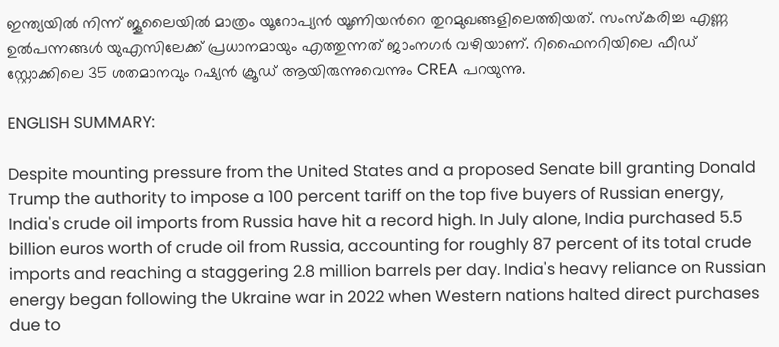ഇന്ത്യയില്‍ നിന്ന് ജൂലൈയില്‍ മാത്രം യൂറോപ്യന്‍ യൂണിയന്‍റെ തുറമുഖങ്ങളിലെത്തിയത്. സംസ്കരിച്ച എണ്ണ ഉല്‍പന്നങ്ങള്‍ യുഎസിലേക്ക് പ്രധാനമായും എത്തുന്നത് ജാംനഗര്‍ വഴിയാണ്. റിഫൈനറിയിലെ ഫീഡ് സ്റ്റോക്കിലെ 35 ശതമാനവും റഷ്യന്‍ ക്രൂഡ് ആയിരുന്നുവെന്നും CREA പറയുന്നു.

ENGLISH SUMMARY:

Despite mounting pressure from the United States and a proposed Senate bill granting Donald Trump the authority to impose a 100 percent tariff on the top five buyers of Russian energy, India's crude oil imports from Russia have hit a record high. In July alone, India purchased 5.5 billion euros worth of crude oil from Russia, accounting for roughly 87 percent of its total crude imports and reaching a staggering 2.8 million barrels per day. India's heavy reliance on Russian energy began following the Ukraine war in 2022 when Western nations halted direct purchases due to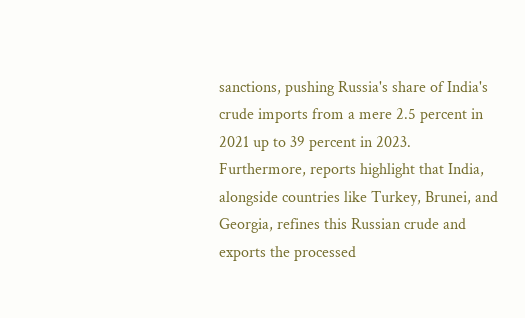sanctions, pushing Russia's share of India's crude imports from a mere 2.5 percent in 2021 up to 39 percent in 2023. Furthermore, reports highlight that India, alongside countries like Turkey, Brunei, and Georgia, refines this Russian crude and exports the processed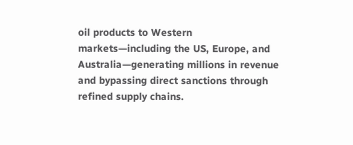oil products to Western markets—including the US, Europe, and Australia—generating millions in revenue and bypassing direct sanctions through refined supply chains.